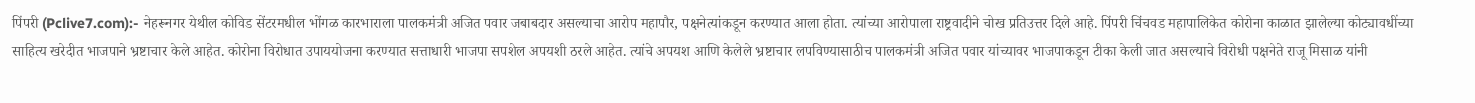पिंपरी (Pclive7.com):- नेहरूनगर येथील कोविड सेंटरमधील भोंगळ कारभाराला पालकमंत्री अजित पवार जबाबदार असल्याचा आरोप महापौर, पक्षनेत्यांकडून करण्यात आला होता. त्यांच्या आरोपाला राष्ट्रवादीने चोख प्रतिउत्तर दिले आहे. पिंपरी चिंचवड महापालिकेत कोरोना काळात झालेल्या कोट्यावधींच्या साहित्य खरेदीत भाजपाने भ्रष्टाचार केले आहेत. कोरोना विरोधात उपाययोजना करण्यात सत्ताधारी भाजपा सपशेल अपयशी ठरले आहेत. त्यांचे अपयश आणि केलेले भ्रष्टाचार लपविण्यासाठीच पालकमंत्री अजित पवार यांच्यावर भाजपाकडून टीका केली जात असल्याचे विरोधी पक्षनेते राजू मिसाळ यांनी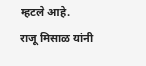म्हटले आहे.
राजू मिसाळ यांनी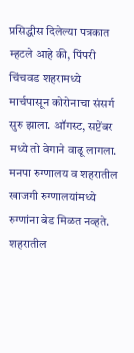प्रसिद्धीस दिलेल्या पत्रकात म्हटले आहे की, पिंपरी चिंचवड शहरामध्ये मार्चपासून कोरोनाचा संसर्ग सुरु झाला. ऑगस्ट, सप्टेंबर मध्ये तो वेगाने वाढू लागला. मनपा रुग्णालय व शहरातील खाजगी रुग्णालयांमध्ये रुग्णांना बेड मिळत नव्हते. शहरातील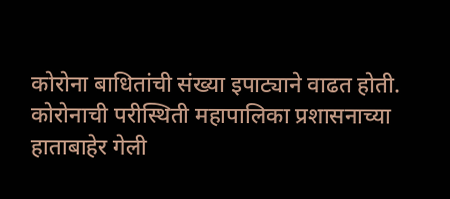कोरोना बाधितांची संख्या इपाट्याने वाढत होती. कोरोनाची परीस्थिती महापालिका प्रशासनाच्या हाताबाहेर गेली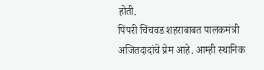होती.
पिंपरी चिंचवड शहराबाबत पालकमंत्री अजितदादांचे प्रेम आहे. आम्ही स्थानिक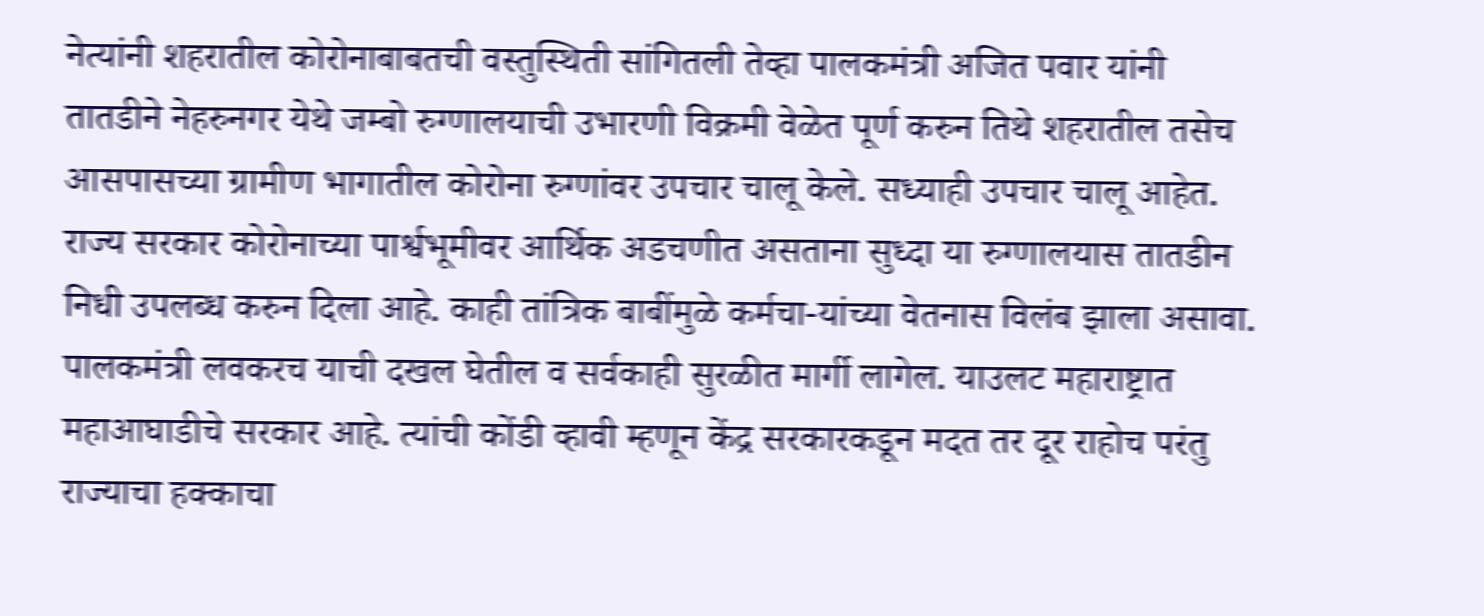नेत्यांनी शहरातील कोरोनाबाबतची वस्तुस्थिती सांगितली तेव्हा पालकमंत्री अजित पवार यांनी तातडीने नेहरुनगर येथे जम्बो रुग्णालयाची उभारणी विक्रमी वेळेत पूर्ण करुन तिथे शहरातील तसेच आसपासच्या ग्रामीण भागातील कोरोना रुग्णांवर उपचार चालू केले. सध्याही उपचार चालू आहेत.
राज्य सरकार कोरोनाच्या पार्श्वभूमीवर आर्थिक अडचणीत असताना सुध्दा या रुग्णालयास तातडीन निधी उपलब्ध करुन दिला आहे. काही तांत्रिक बाबींमुळे कर्मचा-यांच्या वेतनास विलंब झाला असावा. पालकमंत्री लवकरच याची दखल घेतील व सर्वकाही सुरळीत मार्गी लागेल. याउलट महाराष्ट्रात महाआघाडीचे सरकार आहे. त्यांची कोंडी व्हावी म्हणून केंद्र सरकारकडून मदत तर दूर राहोच परंतु राज्याचा हक्काचा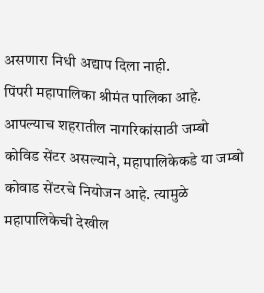असणारा निधी अद्याप दिला नाही.
पिंपरी महापालिका श्रीमंत पालिका आहे. आपल्याच शहरातील नागरिकांसाठी जम्बो कोविड सेंटर असल्याने, महापालिकेकडे या जम्बो कोवाड सेंटरचे नियोजन आहे. त्यामुळे महापालिकेची देखील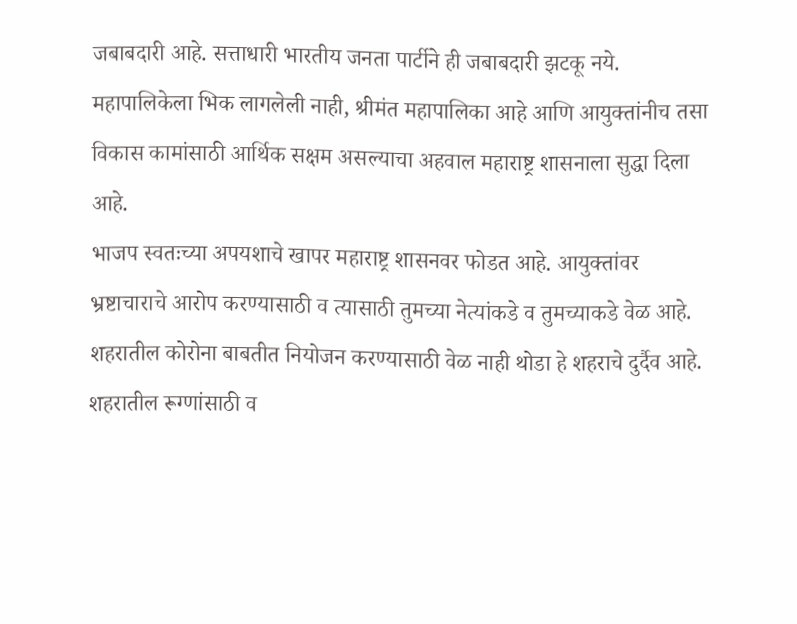जबाबदारी आहे. सत्ताधारी भारतीय जनता पार्टीने ही जबाबदारी झटकू नये. महापालिकेला भिक लागलेली नाही, श्रीमंत महापालिका आहे आणि आयुक्तांनीच तसा विकास कामांसाठी आर्थिक सक्षम असल्याचा अहवाल महाराष्ट्र शासनाला सुद्धा दिला आहे.
भाजप स्वतःच्या अपयशाचे खापर महाराष्ट्र शासनवर फोडत आहे. आयुक्तांवर भ्रष्टाचाराचे आरोप करण्यासाठी व त्यासाठी तुमच्या नेत्यांकडे व तुमच्याकडे वेळ आहे. शहरातील कोरोना बाबतीत नियोजन करण्यासाठी वेळ नाही थोडा हे शहराचे दुर्दैव आहे. शहरातील रूग्णांसाठी व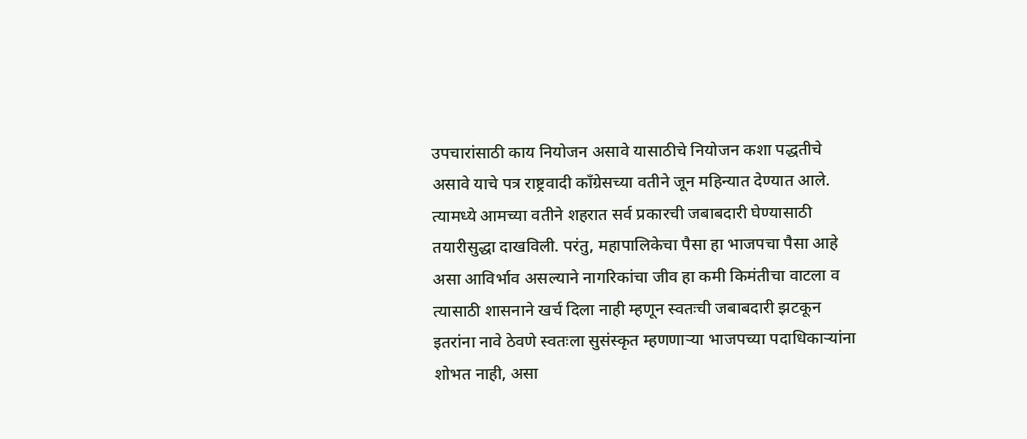उपचारांसाठी काय नियोजन असावे यासाठीचे नियोजन कशा पद्धतीचे असावे याचे पत्र राष्ट्रवादी काँग्रेसच्या वतीने जून महिन्यात देण्यात आले.
त्यामध्ये आमच्या वतीने शहरात सर्व प्रकारची जबाबदारी घेण्यासाठी तयारीसुद्धा दाखविली. परंतु, महापालिकेचा पैसा हा भाजपचा पैसा आहे असा आविर्भाव असल्याने नागरिकांचा जीव हा कमी किमंतीचा वाटला व त्यासाठी शासनाने खर्च दिला नाही म्हणून स्वतःची जबाबदारी झटकून इतरांना नावे ठेवणे स्वतःला सुसंस्कृत म्हणणाऱ्या भाजपच्या पदाधिकाऱ्यांना शोभत नाही, असा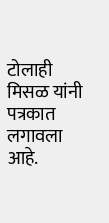टोलाही मिसळ यांनी पत्रकात लगावला आहे.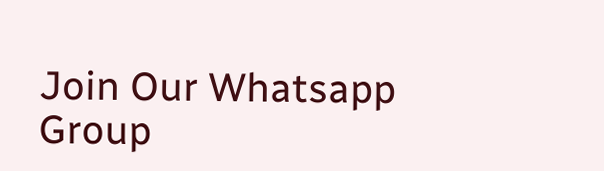Join Our Whatsapp Group